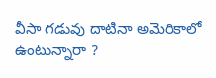వీసా గడువు దాటినా అమెరికాలో ఉంటున్నారా ?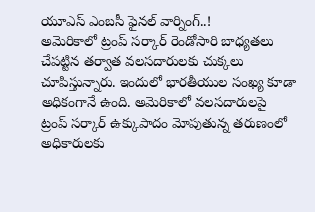యూఎస్ ఎంబసీ ఫైనల్ వార్నింగ్..!
అమెరికాలో ట్రంప్ సర్కార్ రెండోసారి బాధ్యతలు చేపట్టిన తర్వాత వలసదారులకు చుక్కలు చూపిస్తున్నారు. ఇందులో భారతీయుల సంఖ్య కూడా అధికంగానే ఉంది. అమెరికాలో వలసదారులపై ట్రంప్ సర్కార్ ఉక్కుపాదం మోపుతున్న తరుణంలో అధికారులకు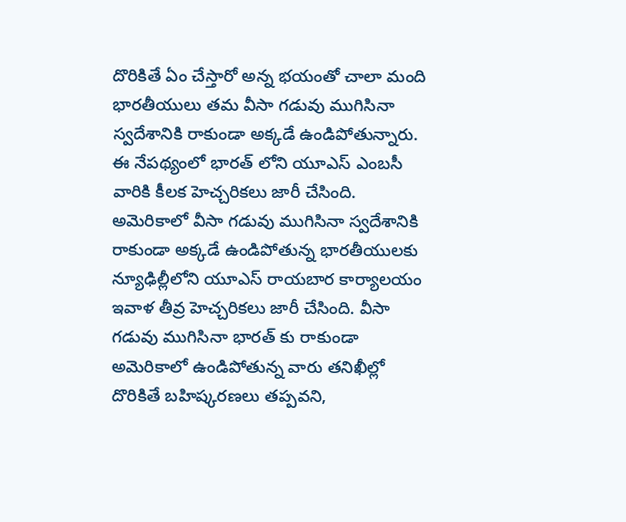దొరికితే ఏం చేస్తారో అన్న భయంతో చాలా మంది భారతీయులు తమ వీసా గడువు ముగిసినా స్వదేశానికి రాకుండా అక్కడే ఉండిపోతున్నారు. ఈ నేపథ్యంలో భారత్ లోని యూఎస్ ఎంబసీ వారికి కీలక హెచ్చరికలు జారీ చేసింది.
అమెరికాలో వీసా గడువు ముగిసినా స్వదేశానికి రాకుండా అక్కడే ఉండిపోతున్న భారతీయులకు న్యూఢిల్లీలోని యూఎస్ రాయబార కార్యాలయం ఇవాళ తీవ్ర హెచ్చరికలు జారీ చేసింది. వీసా గడువు ముగిసినా భారత్ కు రాకుండా అమెరికాలో ఉండిపోతున్న వారు తనిఖీల్లో దొరికితే బహిష్కరణలు తప్పవని,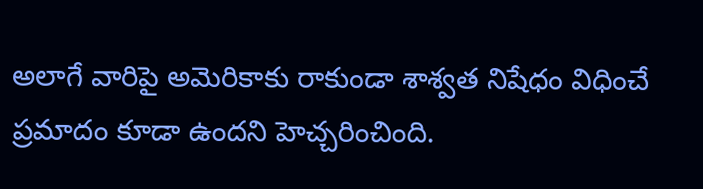అలాగే వారిపై అమెరికాకు రాకుండా శాశ్వత నిషేధం విధించే ప్రమాదం కూడా ఉందని హెచ్చరించింది.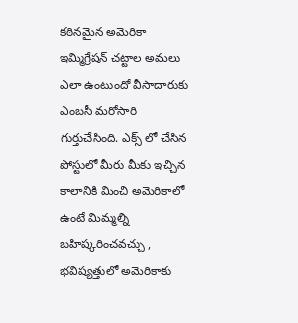కఠినమైన అమెరికా ఇమ్మిగ్రేషన్ చట్టాల అమలు ఎలా ఉంటుందో వీసాదారుకు ఎంబసీ మరోసారి గుర్తుచేసింది. ఎక్స్ లో చేసిన పోస్టులో మీరు మీకు ఇచ్చిన కాలానికి మించి అమెరికాలో ఉంటే మిమ్మల్ని బహిష్కరించవచ్చు , భవిష్యత్తులో అమెరికాకు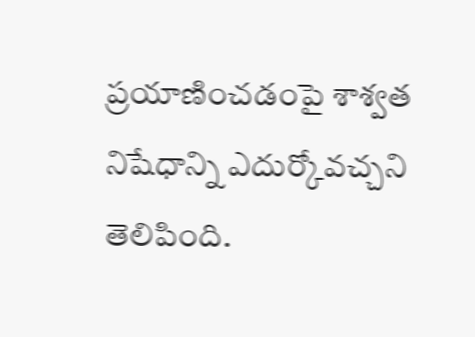ప్రయాణించడంపై శాశ్వత నిషేధాన్ని ఎదుర్కోవచ్చని తెలిపింది.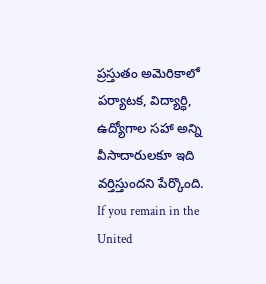ప్రస్తుతం అమెరికాలో పర్యాటక, విద్యార్ధి, ఉద్యోగాల సహా అన్ని వీసాదారులకూ ఇది వర్తిస్తుందని పేర్కొంది.
If you remain in the United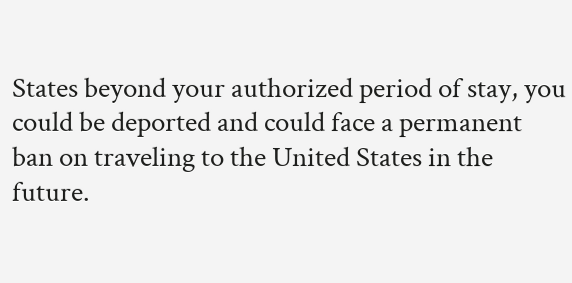States beyond your authorized period of stay, you could be deported and could face a permanent ban on traveling to the United States in the future.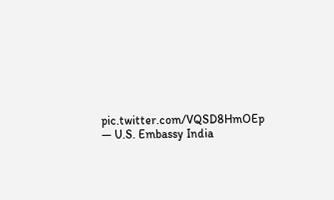pic.twitter.com/VQSD8HmOEp
— U.S. Embassy India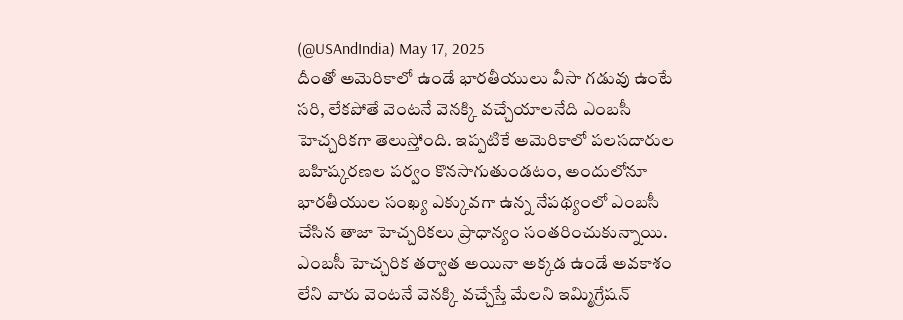(@USAndIndia) May 17, 2025
దీంతో అమెరికాలో ఉండే భారతీయులు వీసా గడువు ఉంటే సరి, లేకపోతే వెంటనే వెనక్కి వచ్చేయాలనేది ఎంబసీ హెచ్చరికగా తెలుస్తోంది. ఇప్పటికే అమెరికాలో పలసదారుల బహిష్కరణల పర్వం కొనసాగుతుండటం, అందులోనూ భారతీయుల సంఖ్య ఎక్కువగా ఉన్న నేపథ్యంలో ఎంబసీ చేసిన తాజా హెచ్చరికలు ప్రాధాన్యం సంతరించుకున్నాయి. ఎంబసీ హెచ్చరిక తర్వాత అయినా అక్కడ ఉండే అవకాశం లేని వారు వెంటనే వెనక్కి వచ్చేస్తే మేలని ఇమ్మిగ్రేషన్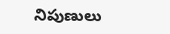నిపుణులు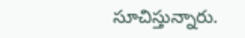సూచిస్తున్నారు.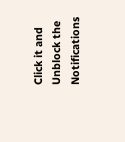Click it and Unblock the Notifications